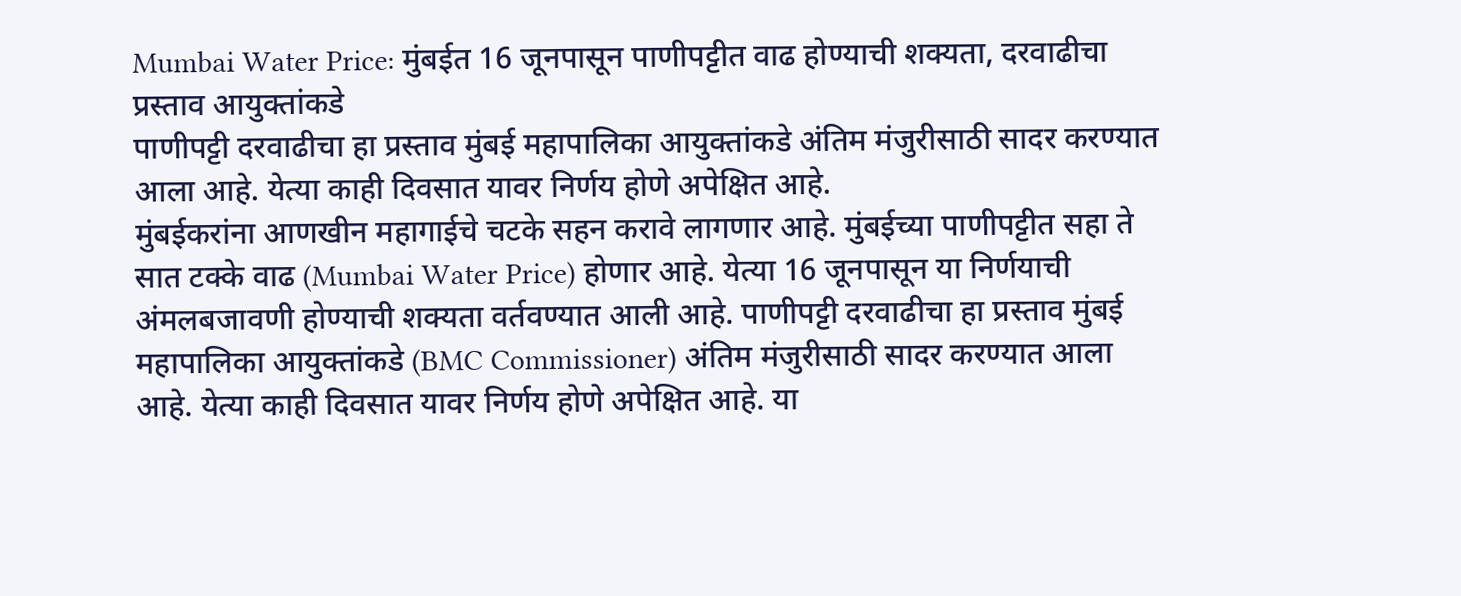Mumbai Water Price: मुंबईत 16 जूनपासून पाणीपट्टीत वाढ होण्याची शक्यता, दरवाढीचा प्रस्ताव आयुक्तांकडे
पाणीपट्टी दरवाढीचा हा प्रस्ताव मुंबई महापालिका आयुक्तांकडे अंतिम मंजुरीसाठी सादर करण्यात आला आहे. येत्या काही दिवसात यावर निर्णय होणे अपेक्षित आहे.
मुंबईकरांना आणखीन महागाईचे चटके सहन करावे लागणार आहे. मुंबईच्या पाणीपट्टीत सहा ते सात टक्के वाढ (Mumbai Water Price) होणार आहे. येत्या 16 जूनपासून या निर्णयाची अंमलबजावणी होण्याची शक्यता वर्तवण्यात आली आहे. पाणीपट्टी दरवाढीचा हा प्रस्ताव मुंबई महापालिका आयुक्तांकडे (BMC Commissioner) अंतिम मंजुरीसाठी सादर करण्यात आला आहे. येत्या काही दिवसात यावर निर्णय होणे अपेक्षित आहे. या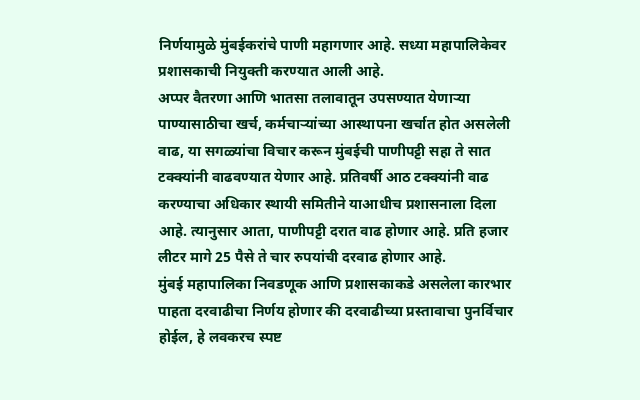निर्णयामुळे मुंबईकरांचे पाणी महागणार आहे. सध्या महापालिकेवर प्रशासकाची नियुक्ती करण्यात आली आहे.
अप्पर वैतरणा आणि भातसा तलावातून उपसण्यात येणाऱ्या पाण्यासाठीचा खर्च, कर्मचाऱ्यांच्या आस्थापना खर्चात होत असलेली वाढ, या सगळ्यांचा विचार करून मुंबईची पाणीपट्टी सहा ते सात टक्क्यांनी वाढवण्यात येणार आहे. प्रतिवर्षी आठ टक्क्यांनी वाढ करण्याचा अधिकार स्थायी समितीने याआधीच प्रशासनाला दिला आहे. त्यानुसार आता, पाणीपट्टी दरात वाढ होणार आहे. प्रति हजार लीटर मागे 25 पैसे ते चार रुपयांची दरवाढ होणार आहे.
मुंबई महापालिका निवडणूक आणि प्रशासकाकडे असलेला कारभार पाहता दरवाढीचा निर्णय होणार की दरवाढीच्या प्रस्तावाचा पुनर्विचार होईल, हे लवकरच स्पष्ट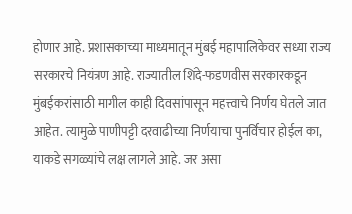होणार आहे. प्रशासकाच्या माध्यमातून मुंबई महापालिकेवर सध्या राज्य सरकारचे नियंत्रण आहे. राज्यातील शिंदे-फडणवीस सरकारकडून मुंबईकरांसाठी मागील काही दिवसांपासून महत्त्वाचे निर्णय घेतले जात आहेत. त्यामुळे पाणीपट्टी दरवाढीच्या निर्णयाचा पुनर्विचार होईल का, याकडे सगळ्यांचे लक्ष लागले आहे. जर असा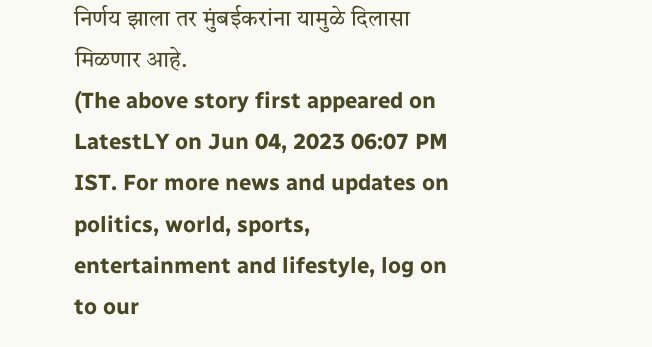निर्णय झाला तर मुंबईकरांना यामुळे दिलासा मिळणार आहे.
(The above story first appeared on LatestLY on Jun 04, 2023 06:07 PM IST. For more news and updates on politics, world, sports, entertainment and lifestyle, log on to our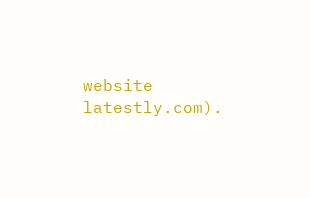website latestly.com).